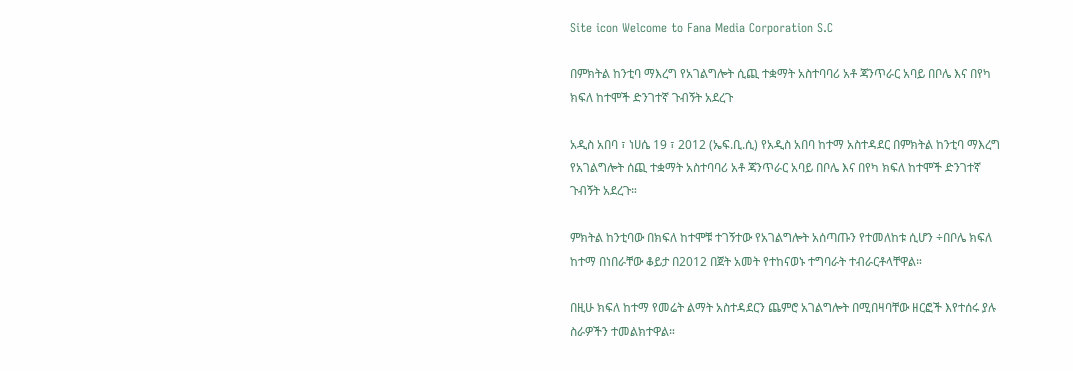Site icon Welcome to Fana Media Corporation S.C

በምክትል ከንቲባ ማእረግ የአገልግሎት ሲጪ ተቋማት አስተባባሪ አቶ ጃንጥራር አባይ በቦሌ እና በየካ ክፍለ ከተሞች ድንገተኛ ጉብኝት አደረጉ

አዲስ አበባ ፣ ነሀሴ 19 ፣ 2012 (ኤፍ.ቢ.ሲ) የአዲስ አበባ ከተማ አስተዳደር በምክትል ከንቲባ ማእረግ የአገልግሎት ሰጪ ተቋማት አስተባባሪ አቶ ጃንጥራር አባይ በቦሌ እና በየካ ክፍለ ከተሞች ድንገተኛ ጉብኝት አደረጉ።

ምክትል ከንቲባው በክፍለ ከተሞቹ ተገኝተው የአገልግሎት አሰጣጡን የተመለከቱ ሲሆን ÷በቦሌ ክፍለ ከተማ በነበራቸው ቆይታ በ2012 በጀት አመት የተከናወኑ ተግባራት ተብራርቶላቸዋል።

በዚሁ ክፍለ ከተማ የመሬት ልማት አስተዳደርን ጨምሮ አገልግሎት በሚበዛባቸው ዘርፎች እየተሰሩ ያሉ ስራዎችን ተመልክተዋል።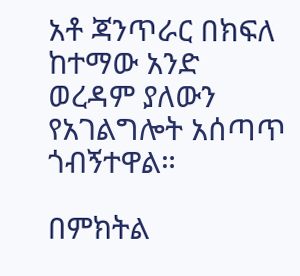አቶ ጃንጥራር በክፍለ ከተማው አንድ ወረዳም ያለውን የአገልግሎት አሰጣጥ ጎብኝተዋል።

በምክትል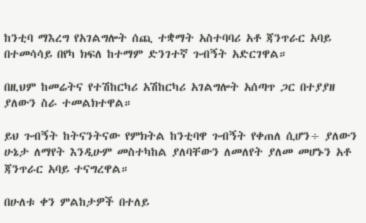ከንቲባ ማእረግ የአገልግሎት ሰጪ ተቋማት አስተባባሪ አቶ ጃንጥራር አባይ በተመሳሳይ በየካ ክፍለ ከተማም ድንገተኛ ጉብኝት አድርገዋል።

በዚህም ከመሬትና የተሽከርካሪ አሽከርካሪ አገልግሎት አሰጣጥ ጋር በተያያዘ ያለውን ስራ ተመልክተዋል።

ይህ ጉብኝት ከትናንትናው የምክትል ከንቲባዋ ጉብኝት የቀጠለ ሲሆን÷ ያለውን ሁኔታ ለማየት እንዲሁም መስተካከል ያለባቸውን ለመለየት ያለመ መሆኑን አቶ ጃንጥራር አባይ ተናግረዋል።

በሁለቱ ቀን ምልከታዎች በተለይ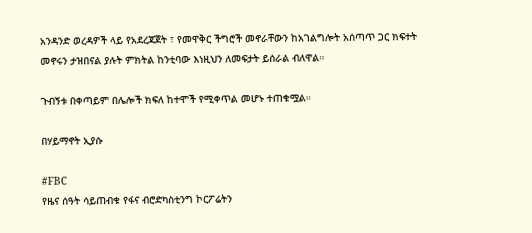አንዳንድ ወረዳዎች ላይ የአደረጃጀት ፣ የመዋቅር ችግሮች መኖራቸውን ከአገልግሎት አሰጣጥ ጋር ክፍተት መኖሩን ታዝበናል ያሉት ምክትል ከንቲባው እነዚህን ለመፍታት ይሰራል ብለዋል።

ጉብኝቱ በቀጣይም በሌሎች ክፍለ ከተሞች የሚቀጥል መሆኑ ተጠቁሟል።

በሃይማኖት ኢያሱ

#FBC
የዜና ሰዓት ሳይጠብቁ የፋና ብሮድካስቲንግ ኮርፖሬትን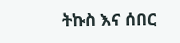ትኩስ እና ሰበር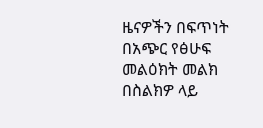ዜናዎችን በፍጥነት በአጭር የፅሁፍ መልዕክት መልክ በስልክዎ ላይ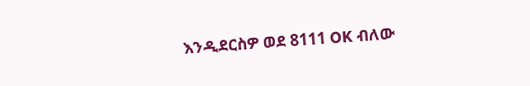እንዲደርስዎ ወደ 8111 OK ብለው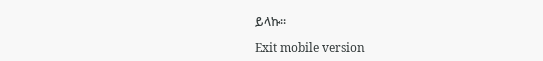ይላኩ።

Exit mobile version